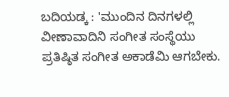ಬದಿಯಡ್ಕ : 'ಮುಂದಿನ ದಿನಗಳಲ್ಲಿ ವೀಣಾವಾದಿನಿ ಸಂಗೀತ ಸಂಸ್ಥೆಯು ಪ್ರತಿಷ್ಠಿತ ಸಂಗೀತ ಅಕಾಡೆಮಿ ಆಗಬೇಕು.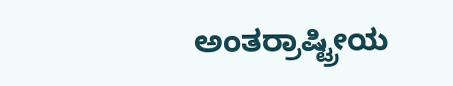ಅಂತರ್ರಾಷ್ಟ್ರೀಯ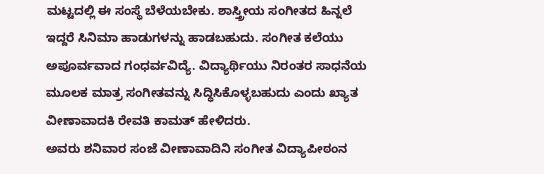ಮಟ್ಟದಲ್ಲಿ ಈ ಸಂಸ್ಥೆ ಬೆಳೆಯಬೇಕು. ಶಾಸ್ತ್ರೀಯ ಸಂಗೀತದ ಹಿನ್ನಲೆ ಇದ್ದರೆ ಸಿನಿಮಾ ಹಾಡುಗಳನ್ನು ಹಾಡಬಹುದು. ಸಂಗೀತ ಕಲೆಯು ಅಪೂರ್ವವಾದ ಗಂಧರ್ವವಿದ್ಯೆ. ವಿದ್ಯಾರ್ಥಿಯು ನಿರಂತರ ಸಾಧನೆಯ ಮೂಲಕ ಮಾತ್ರ ಸಂಗೀತವನ್ನು ಸಿದ್ಧಿಸಿಕೊಳ್ಳಬಹುದು ಎಂದು ಖ್ಯಾತ ವೀಣಾವಾದಕಿ ರೇವತಿ ಕಾಮತ್ ಹೇಳಿದರು.
ಅವರು ಶನಿವಾರ ಸಂಜೆ ವೀಣಾವಾದಿನಿ ಸಂಗೀತ ವಿದ್ಯಾಪೀಠಂನ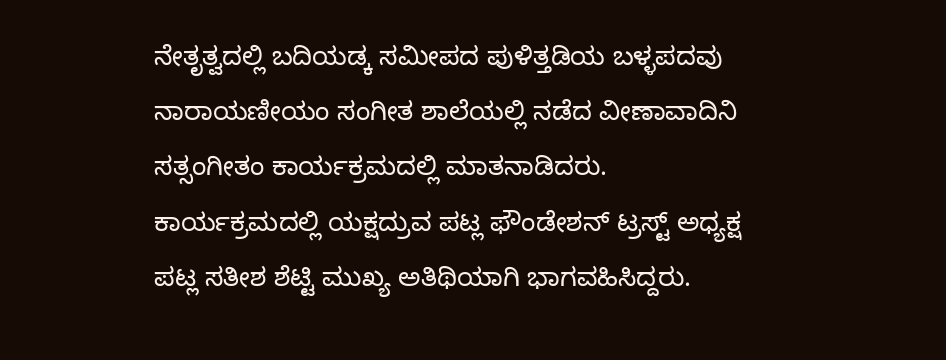ನೇತೃತ್ವದಲ್ಲಿ ಬದಿಯಡ್ಕ ಸಮೀಪದ ಪುಳಿತ್ತಡಿಯ ಬಳ್ಳಪದವು ನಾರಾಯಣೀಯಂ ಸಂಗೀತ ಶಾಲೆಯಲ್ಲಿ ನಡೆದ ವೀಣಾವಾದಿನಿ ಸತ್ಸಂಗೀತಂ ಕಾರ್ಯಕ್ರಮದಲ್ಲಿ ಮಾತನಾಡಿದರು.
ಕಾರ್ಯಕ್ರಮದಲ್ಲಿ ಯಕ್ಷದ್ರುವ ಪಟ್ಲ ಫೌಂಡೇಶನ್ ಟ್ರಸ್ಟ್ ಅಧ್ಯಕ್ಷ ಪಟ್ಲ ಸತೀಶ ಶೆಟ್ಟಿ ಮುಖ್ಯ ಅತಿಥಿಯಾಗಿ ಭಾಗವಹಿಸಿದ್ದರು.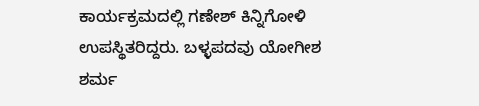ಕಾರ್ಯಕ್ರಮದಲ್ಲಿ ಗಣೇಶ್ ಕಿನ್ನಿಗೋಳಿ ಉಪಸ್ಥಿತರಿದ್ದರು. ಬಳ್ಳಪದವು ಯೋಗೀಶ ಶರ್ಮ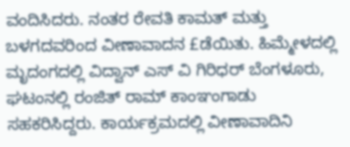ವಂದಿಸಿದರು. ನಂತರ ರೇವತಿ ಕಾಮತ್ ಮತ್ತು ಬಳಗದವರಿಂದ ವೀಣಾವಾದನ £ಡೆಯಿತು. ಹಿಮ್ಮೇಳದಲ್ಲಿ ಮೃದಂಗದಲ್ಲಿ ವಿದ್ವಾನ್ ಎಸ್ ವಿ ಗಿರಿಧರ್ ಬೆಂಗಳೂರು, ಘಟಂನಲ್ಲಿ ರಂಜಿತ್ ರಾಮ್ ಕಾಂಞಂಗಾಡು ಸಹಕರಿಸಿದ್ದರು. ಕಾರ್ಯಕ್ರಮದಲ್ಲಿ ವೀಣಾವಾದಿನಿ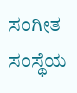ಸಂಗೀತ ಸಂಸ್ಥೆಯ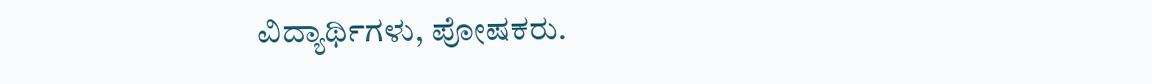ವಿದ್ಯಾರ್ಥಿಗಳು, ಪೋಷಕರು.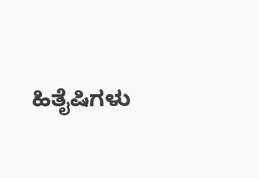ಹಿತೈಷಿಗಳು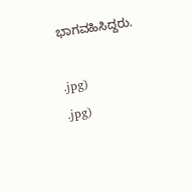ಭಾಗವಹಿಸಿದ್ದರು.

.jpg)
.jpg)